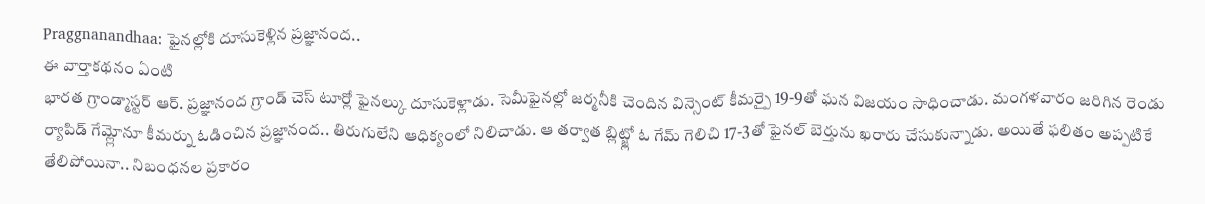Praggnanandhaa: ఫైనల్లోకి దూసుకెళ్లిన ప్రజ్ఞానంద..
ఈ వార్తాకథనం ఏంటి
భారత గ్రాండ్మాస్టర్ ఆర్. ప్రజ్ఞానంద గ్రాండ్ చెస్ టూర్లో ఫైనల్కు దూసుకెళ్లాడు. సెమీఫైనల్లో జర్మనీకి చెందిన విన్సెంట్ కీమర్పై 19-9తో ఘన విజయం సాధించాడు. మంగళవారం జరిగిన రెండు ర్యాపిడ్ గేమ్ల్లోనూ కీమర్ను ఓడించిన ప్రజ్ఞానంద.. తిరుగులేని ఆధిక్యంలో నిలిచాడు. ఆ తర్వాత బ్లిట్జ్లో ఓ గేమ్ గెలిచి 17-3తో ఫైనల్ బెర్తును ఖరారు చేసుకున్నాడు. అయితే ఫలితం అప్పటికే తేలిపోయినా.. నిబంధనల ప్రకారం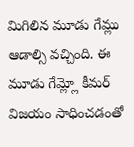మిగిలిన మూడు గేమ్లు ఆడాల్సి వచ్చింది. ఈ మూడు గేమ్ల్లో కీమర్ విజయం సాధించడంతో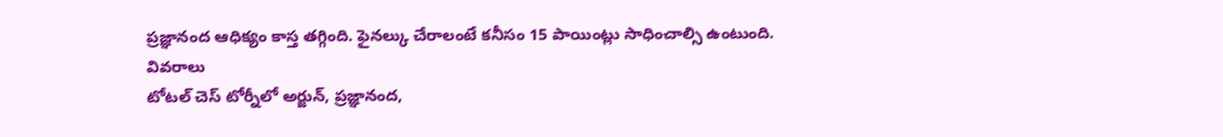ప్రజ్ఞానంద ఆధిక్యం కాస్త తగ్గింది. ఫైనల్కు చేరాలంటే కనీసం 15 పాయింట్లు సాధించాల్సి ఉంటుంది.
వివరాలు
టోటల్ చెస్ టోర్నీలో అర్జున్, ప్రజ్ఞానంద,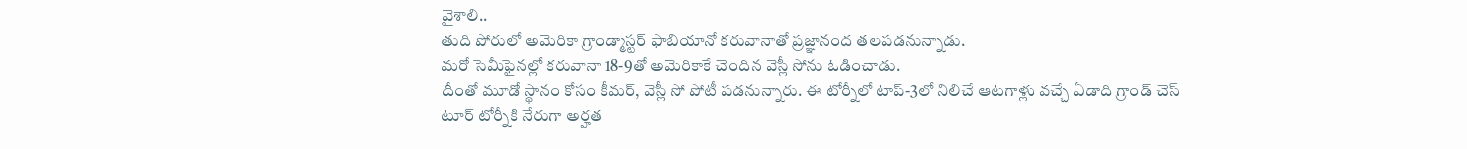వైశాలి..
తుది పోరులో అమెరికా గ్రాండ్మాస్టర్ ఫాబియానో కరువానాతో ప్రజ్ఞానంద తలపడనున్నాడు.
మరో సెమీఫైనల్లో కరువానా 18-9తో అమెరికాకే చెందిన వెస్లీ సోను ఓడించాడు.
దీంతో మూడో స్థానం కోసం కీమర్, వెస్లీ సో పోటీ పడనున్నారు. ఈ టోర్నీలో టాప్-3లో నిలిచే ఆటగాళ్లు వచ్చే ఏడాది గ్రాండ్ చెస్ టూర్ టోర్నీకి నేరుగా అర్హత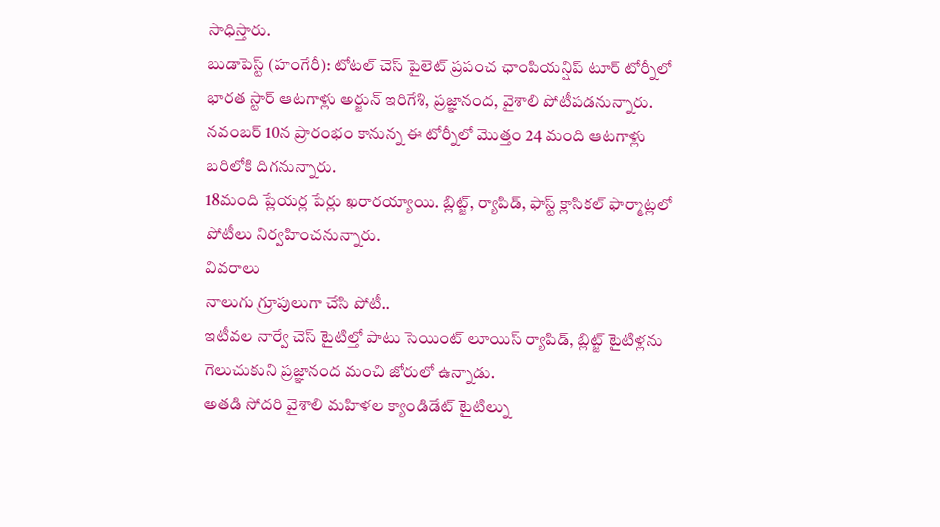సాధిస్తారు.
బుడాపెస్ట్ (హంగేరీ): టోటల్ చెస్ పైలెట్ ప్రపంచ ఛాంపియన్షిప్ టూర్ టోర్నీలో భారత స్టార్ ఆటగాళ్లు అర్జున్ ఇరిగేశి, ప్రజ్ఞానంద, వైశాలి పోటీపడనున్నారు.
నవంబర్ 10న ప్రారంభం కానున్న ఈ టోర్నీలో మొత్తం 24 మంది ఆటగాళ్లు బరిలోకి దిగనున్నారు.
18మంది ప్లేయర్ల పేర్లు ఖరారయ్యాయి. బ్లిట్జ్, ర్యాపిడ్, ఫాస్ట్ క్లాసికల్ ఫార్మాట్లలో పోటీలు నిర్వహించనున్నారు.
వివరాలు
నాలుగు గ్రూపులుగా చేసి పోటీ..
ఇటీవల నార్వే చెస్ టైటిల్తో పాటు సెయింట్ లూయిస్ ర్యాపిడ్, బ్లిట్జ్ టైటిళ్లను గెలుచుకుని ప్రజ్ఞానంద మంచి జోరులో ఉన్నాడు.
అతడి సోదరి వైశాలి మహిళల క్యాండిడేట్ టైటిల్ను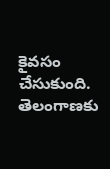కైవసం చేసుకుంది.
తెలంగాణకు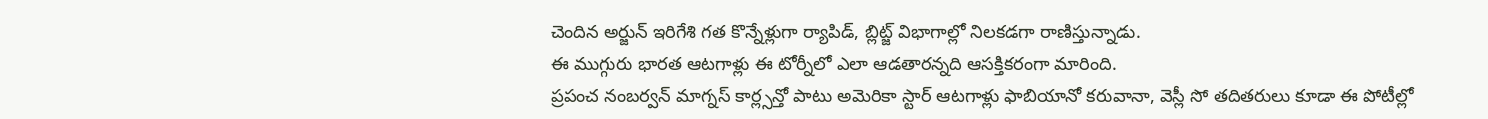చెందిన అర్జున్ ఇరిగేశి గత కొన్నేళ్లుగా ర్యాపిడ్, బ్లిట్జ్ విభాగాల్లో నిలకడగా రాణిస్తున్నాడు.
ఈ ముగ్గురు భారత ఆటగాళ్లు ఈ టోర్నీలో ఎలా ఆడతారన్నది ఆసక్తికరంగా మారింది.
ప్రపంచ నంబర్వన్ మాగ్నస్ కార్ల్సన్తో పాటు అమెరికా స్టార్ ఆటగాళ్లు ఫాబియానో కరువానా, వెస్లీ సో తదితరులు కూడా ఈ పోటీల్లో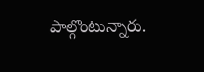పాల్గొంటున్నారు.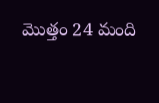మొత్తం 24 మంది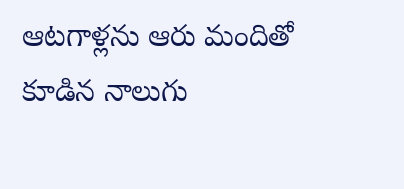ఆటగాళ్లను ఆరు మందితో కూడిన నాలుగు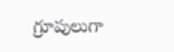గ్రూపులుగా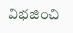విభజించి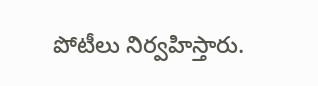పోటీలు నిర్వహిస్తారు.